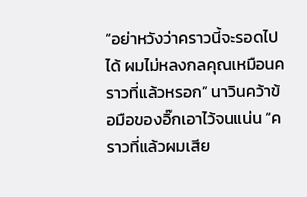“อย่าหวังว่าคราวนี้จะรอดไปได้ ผมไม่หลงกลคุณเหมือนคราวที่แล้วหรอก” นาวินคว้าข้อมือของอิ๊กเอาไว้จนแน่น “คราวที่แล้วผมเสีย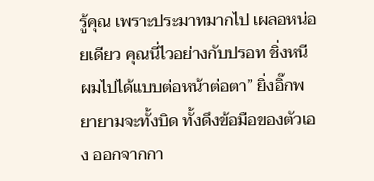รู้คุณ เพราะประมาทมากไป เผลอหน่อยเดียว คุณนี่ไวอย่างกับปรอท ชิ่งหนีผมไปได้แบบต่อหน้าต่อตา” ยิ่งอิ๊กพยายามจะทั้งบิด ทั้งดึงข้อมือของตัวเอง ออกจากกา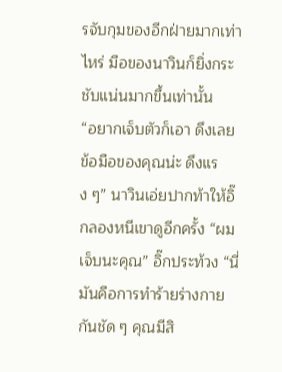รจับกุมของอีกฝ่ายมากเท่าไหร่ มือของนาวินก็ยิ่งกระชับแน่นมากขึ้นเท่านั้น
“อยากเจ็บตัวก็เอา ดึงเลย ข้อมือของคุณน่ะ ดึงแรง ๆ” นาวินเอ่ยปากท้าให้อิ๊กลองหนีเขาดูอีกครั้ง “ผมเจ็บนะคุณ” อิ๊กประท้วง “นี่มันคือการทำร้ายร่างกายกันชัด ๆ คุณมีสิ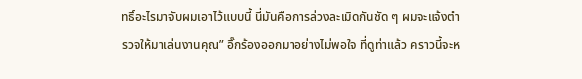ทธิ์อะไรมาจับผมเอาไว้แบบนี้ นี่มันคือการล่วงละเมิดกันชัด ๆ ผมจะแจ้งตำรวจให้มาเล่นงานคุณ” อิ๊กร้องออกมาอย่างไม่พอใจ ที่ดูท่าแล้ว คราวนี้จะห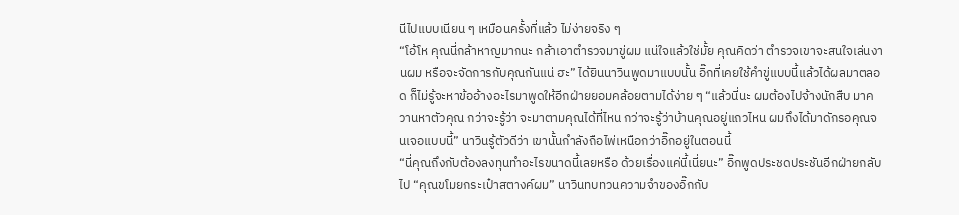นีไปแบบเนียน ๆ เหมือนครั้งที่แล้ว ไม่ง่ายจริง ๆ
“โอ้โห คุณนี่กล้าหาญมากนะ กล้าเอาตำรวจมาขู่ผม แน่ใจแล้วใช่มั้ย คุณคิดว่า ตำรวจเขาจะสนใจเล่นงานผม หรือจะจัดการกับคุณกันแน่ ฮะ” ได้ยินนาวินพูดมาแบบนั้น อิ๊กที่เคยใช้คำขู่แบบนี้แล้วได้ผลมาตลอด ก็ไม่รู้จะหาข้ออ้างอะไรมาพูดให้อีกฝ่ายยอมคล้อยตามได้ง่าย ๆ “แล้วนี่นะ ผมต้องไปจ้างนักสืบ มาควานหาตัวคุณ กว่าจะรู้ว่า จะมาตามคุณได้ที่ไหน กว่าจะรู้ว่าบ้านคุณอยู่แถวไหน ผมถึงได้มาดักรอคุณจนเจอแบบนี้” นาวินรู้ตัวดีว่า เขานั้นกำลังถือไพ่เหนือกว่าอิ๊กอยู่ในตอนนี้
“นี่คุณถึงกับต้องลงทุนทำอะไรขนาดนี้เลยหรือ ด้วยเรื่องแค่นี้เนี่ยนะ” อิ๊กพูดประชดประชันอีกฝ่ายกลับไป “คุณขโมยกระเป๋าสตางค์ผม” นาวินทบทวนความจำของอิ๊กกับ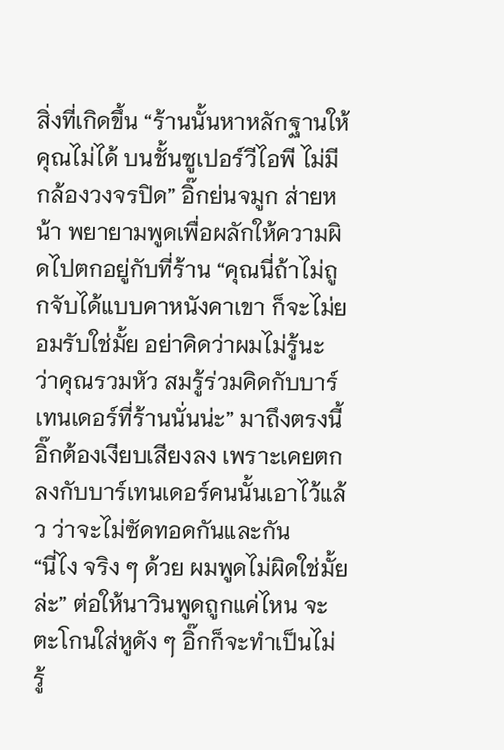สิ่งที่เกิดขึ้น “ร้านนั้นหาหลักฐานให้คุณไม่ได้ บนชั้นซูเปอร์วีไอพี ไม่มีกล้องวงจรปิด” อิ๊กย่นจมูก ส่ายหน้า พยายามพูดเพื่อผลักให้ความผิดไปตกอยู่กับที่ร้าน “คุณนี่ถ้าไม่ถูกจับได้แบบคาหนังคาเขา ก็จะไม่ยอมรับใช่มั้ย อย่าคิดว่าผมไม่รู้นะ ว่าคุณรวมหัว สมรู้ร่วมคิดกับบาร์เทนเดอร์ที่ร้านนั่นน่ะ” มาถึงตรงนี้ อิ๊กต้องเงียบเสียงลง เพราะเคยตกลงกับบาร์เทนเดอร์คนนั้นเอาไว้แล้ว ว่าจะไม่ซัดทอดกันและกัน
“นี่ไง จริง ๆ ด้วย ผมพูดไม่ผิดใช่มั้ยล่ะ” ต่อให้นาวินพูดถูกแค่ไหน จะตะโกนใส่หูดัง ๆ อิ๊กก็จะทำเป็นไม่รู้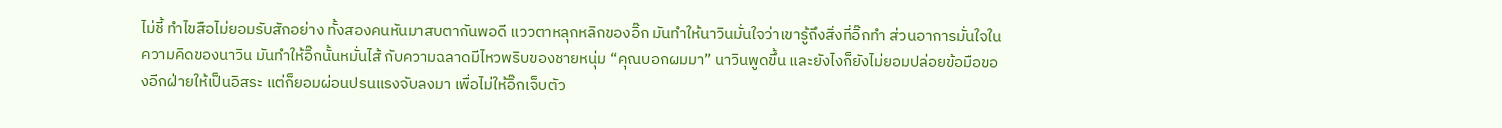ไม่ชี้ ทำไขสือไม่ยอมรับสักอย่าง ทั้งสองคนหันมาสบตากันพอดี แววตาหลุกหลิกของอิ๊ก มันทำให้นาวินมั่นใจว่าเขารู้ถึงสิ่งที่อิ๊กทำ ส่วนอาการมั่นใจในความคิดของนาวิน มันทำให้อิ๊กนั้นหมั่นไส้ กับความฉลาดมีไหวพริบของชายหนุ่ม “คุณบอกผมมา” นาวินพูดขึ้น และยังไงก็ยังไม่ยอมปล่อยข้อมือของอีกฝ่ายให้เป็นอิสระ แต่ก็ยอมผ่อนปรนแรงจับลงมา เพื่อไม่ให้อิ๊กเจ็บตัว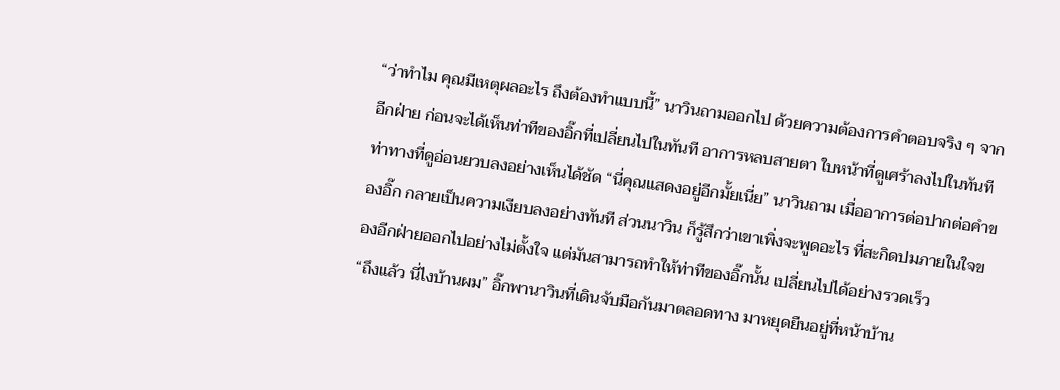“ว่าทำไม คุณมีเหตุผลอะไร ถึงต้องทำแบบนี้” นาวินถามออกไป ด้วยความต้องการคำตอบจริง ๆ จากอีกฝ่าย ก่อนจะได้เห็นท่าทีของอิ๊กที่เปลี่ยนไปในทันที อาการหลบสายตา ใบหน้าที่ดูเศร้าลงไปในทันที ท่าทางที่ดูอ่อนยวบลงอย่างเห็นได้ชัด “นี่คุณแสดงอยู่อีกมั้ยเนี่ย” นาวินถาม เมื่ออาการต่อปากต่อคำของอิ๊ก กลายเป็นความเงียบลงอย่างทันที ส่วนนาวิน ก็รู้สึกว่าเขาเพิ่งจะพูดอะไร ที่สะกิดปมภายในใจของอีกฝ่ายออกไปอย่างไม่ตั้งใจ แต่มันสามารถทำให้ท่าทีของอิ๊กนั้น เปลี่ยนไปได้อย่างรวดเร็ว
“ถึงแล้ว นี่ไงบ้านผม” อิ๊กพานาวินที่เดินจับมือกันมาตลอดทาง มาหยุดยืนอยู่ที่หน้าบ้าน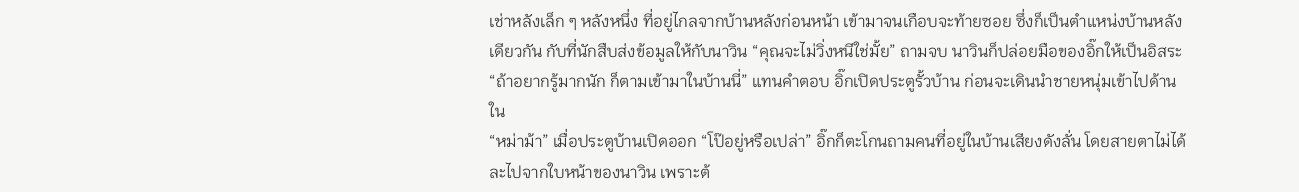เช่าหลังเล็ก ๆ หลังหนึ่ง ที่อยู่ไกลจากบ้านหลังก่อนหน้า เข้ามาจนเกือบจะท้ายซอย ซึ่งก็เป็นตำแหน่งบ้านหลังเดียวกัน กับที่นักสืบส่งข้อมูลให้กับนาวิน “คุณจะไม่วิ่งหนีใช่มั้ย” ถามจบ นาวินก็ปล่อยมือของอิ๊กให้เป็นอิสระ “ถ้าอยากรู้มากนัก ก็ตามเข้ามาในบ้านนี่” แทนคำตอบ อิ๊กเปิดประตูรั้วบ้าน ก่อนจะเดินนำชายหนุ่มเข้าไปด้านใน
“หม่าม้า” เมื่อประตูบ้านเปิดออก “โป๊อยู่หรือเปล่า” อิ๊กก็ตะโกนถามคนที่อยู่ในบ้านเสียงดังลั่น โดยสายตาไม่ได้ละไปจากใบหน้าของนาวิน เพราะต้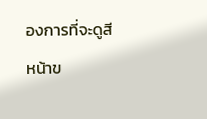องการที่จะดูสีหน้าข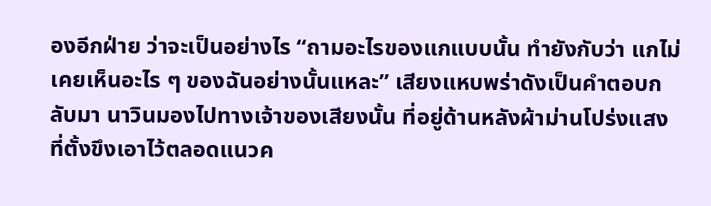องอีกฝ่าย ว่าจะเป็นอย่างไร “ถามอะไรของแกแบบนั้น ทำยังกับว่า แกไม่เคยเห็นอะไร ๆ ของฉันอย่างนั้นแหละ” เสียงแหบพร่าดังเป็นคำตอบกลับมา นาวินมองไปทางเจ้าของเสียงนั้น ที่อยู่ด้านหลังผ้าม่านโปร่งแสง ที่ตั้งขึงเอาไว้ตลอดแนวค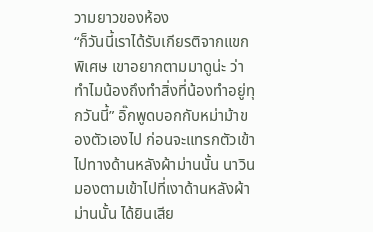วามยาวของห้อง
“ก็วันนี้เราได้รับเกียรติจากแขกพิเศษ เขาอยากตามมาดูน่ะ ว่าทำไมน้องถึงทำสิ่งที่น้องทำอยู่ทุกวันนี้” อิ๊กพูดบอกกับหม่าม้าของตัวเองไป ก่อนจะแทรกตัวเข้าไปทางด้านหลังผ้าม่านนั้น นาวินมองตามเข้าไปที่เงาด้านหลังผ้าม่านนั้น ได้ยินเสีย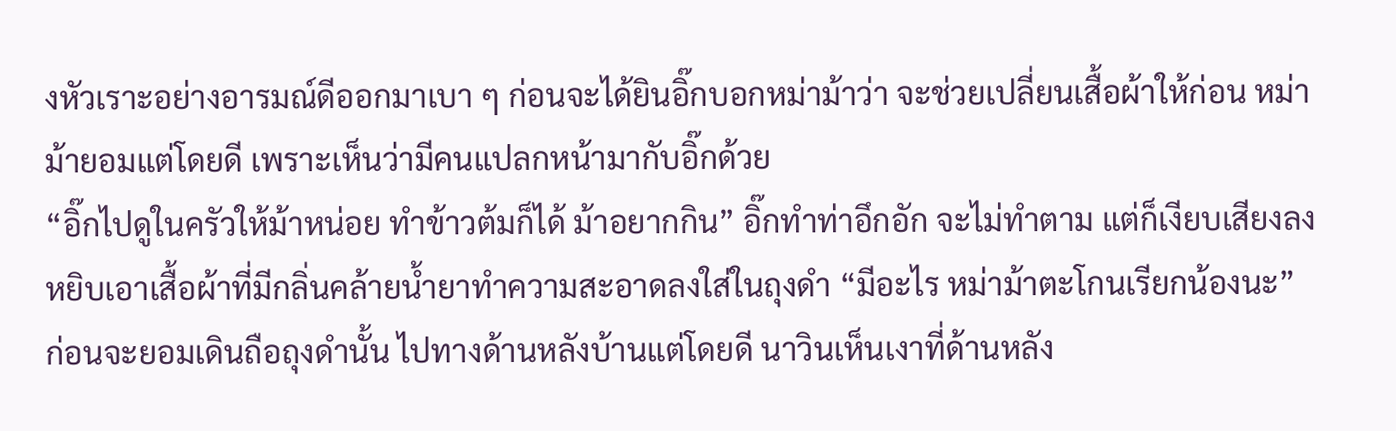งหัวเราะอย่างอารมณ์ดีออกมาเบา ๆ ก่อนจะได้ยินอิ๊กบอกหม่าม้าว่า จะช่วยเปลี่ยนเสื้อผ้าให้ก่อน หม่าม้ายอมแต่โดยดี เพราะเห็นว่ามีคนแปลกหน้ามากับอิ๊กด้วย
“อิ๊กไปดูในครัวให้ม้าหน่อย ทำข้าวต้มก็ได้ ม้าอยากกิน” อิ๊กทำท่าอึกอัก จะไม่ทำตาม แต่ก็เงียบเสียงลง หยิบเอาเสื้อผ้าที่มีกลิ่นคล้ายน้ำยาทำความสะอาดลงใส่ในถุงดำ “มีอะไร หม่าม้าตะโกนเรียกน้องนะ” ก่อนจะยอมเดินถือถุงดำนั้น ไปทางด้านหลังบ้านแต่โดยดี นาวินเห็นเงาที่ด้านหลัง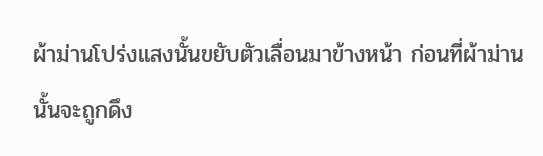ผ้าม่านโปร่งแสงนั้นขยับตัวเลื่อนมาข้างหน้า ก่อนที่ผ้าม่านนั้นจะถูกดึง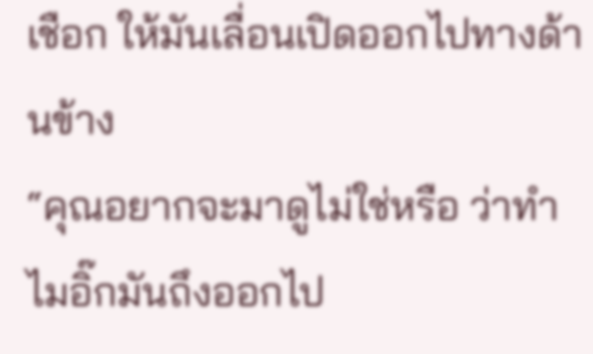เชือก ให้มันเลื่อนเปิดออกไปทางด้านข้าง
“คุณอยากจะมาดูไม่ใช่หรือ ว่าทำไมอิ๊กมันถึงออกไป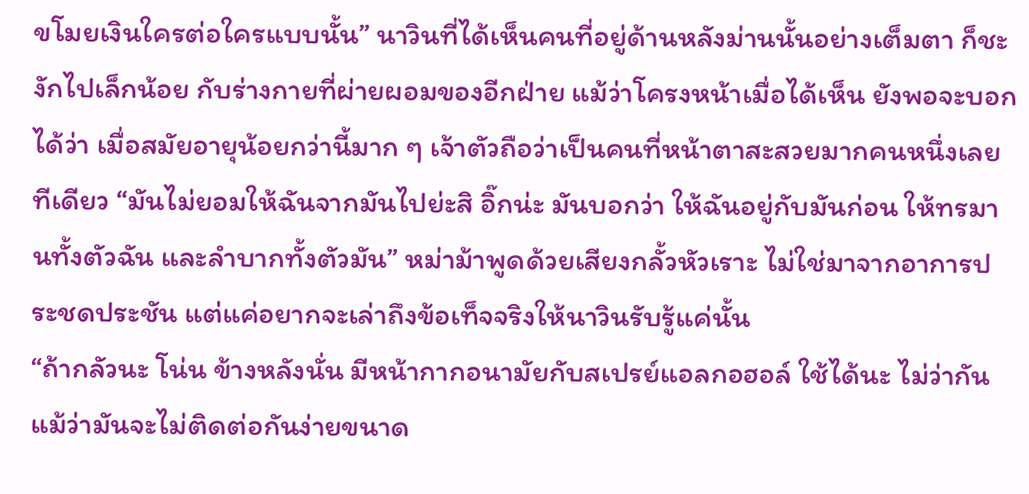ขโมยเงินใครต่อใครแบบนั้น” นาวินที่ได้เห็นคนที่อยู่ด้านหลังม่านนั้นอย่างเต็มตา ก็ชะงักไปเล็กน้อย กับร่างกายที่ผ่ายผอมของอีกฝ่าย แม้ว่าโครงหน้าเมื่อได้เห็น ยังพอจะบอกได้ว่า เมื่อสมัยอายุน้อยกว่านี้มาก ๆ เจ้าตัวถือว่าเป็นคนที่หน้าตาสะสวยมากคนหนึ่งเลยทีเดียว “มันไม่ยอมให้ฉันจากมันไปย่ะสิ อิ๊กน่ะ มันบอกว่า ให้ฉันอยู่กับมันก่อน ให้ทรมานทั้งตัวฉัน และลำบากทั้งตัวมัน” หม่าม้าพูดด้วยเสียงกลั้วหัวเราะ ไม่ใช่มาจากอาการประชดประชัน แต่แค่อยากจะเล่าถึงข้อเท็จจริงให้นาวินรับรู้แค่นั้น
“ถ้ากลัวนะ โน่น ข้างหลังนั่น มีหน้ากากอนามัยกับสเปรย์แอลกอฮอล์ ใช้ได้นะ ไม่ว่ากัน แม้ว่ามันจะไม่ติดต่อกันง่ายขนาด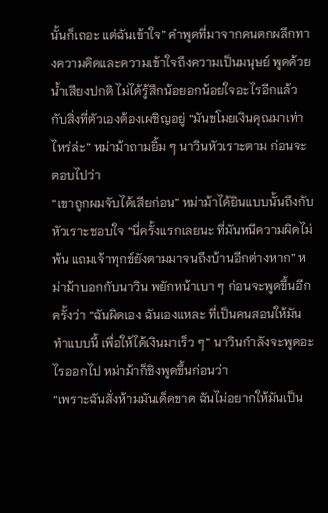นั้นก็เถอะ แต่ฉันเข้าใจ” คำพูดที่มาจากคนตกผลึกทางความคิดและความเข้าใจถึงความเป็นมนุษย์ พูดด้วยน้ำเสียงปกติ ไม่ได้รู้สึกน้อยอกน้อยใจอะไรอีกแล้ว กับสิ่งที่ตัวเองต้องเผชิญอยู่ “มันขโมยเงินคุณมาเท่าไหร่ล่ะ” หม่าม้าถามยิ้ม ๆ นาวินหัวเราะตาม ก่อนจะตอบไปว่า
“เขาถูกผมจับได้เสียก่อน” หม่าม้าได้ยินแบบนั้นถึงกับหัวเราะชอบใจ “นี่ครั้งแรกเลยนะ ที่มันหนีความผิดไม่พ้น แถมเจ้าทุกข์ยังตามมาจนถึงบ้านอีกต่างหาก” หม่าม้าบอกกับนาวิน พยักหน้าเบา ๆ ก่อนจะพูดขึ้นอีกครั้งว่า “ฉันผิดเอง ฉันเองแหละ ที่เป็นคนสอนให้มันทำแบบนี้ เพื่อให้ได้เงินมาเร็ว ๆ” นาวินกำลังจะพูดอะไรออกไป หม่าม้าก็ชิงพูดขึ้นก่อนว่า
“เพราะฉันสั่งห้ามมันเด็ดขาด ฉันไม่อยากให้มันเป็น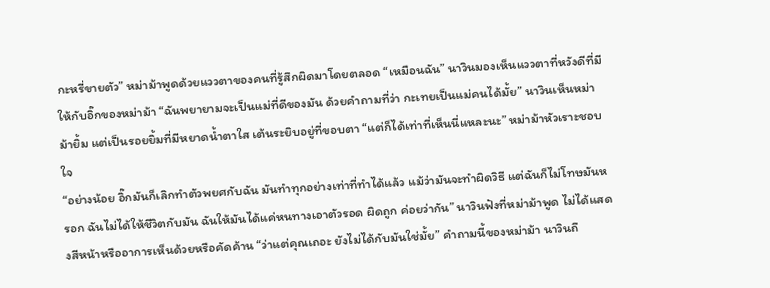กะหรี่ขายตัว” หม่าม้าพูดด้วยแววตาของคนที่รู้สึกผิดมาโดยตลอด “เหมือนฉัน” นาวินมองเห็นแววตาที่หวังดีที่มีให้กับอิ๊กของหม่าม้า “ฉันพยายามจะเป็นแม่ที่ดีของมัน ด้วยคำถามที่ว่า กะเทยเป็นแม่คนได้มั้ย” นาวินเห็นหม่าม้ายิ้ม แต่เป็นรอยยิ้มที่มีหยาดน้ำตาใส เต้นระยิบอยู่ที่ขอบตา “แต่ก็ได้เท่าที่เห็นนี่แหละนะ” หม่าม้าหัวเราะชอบใจ
“อย่างน้อย อิ๊กมันก็เลิกทำตัวพยศกับฉัน มันทำทุกอย่างเท่าที่ทำได้แล้ว แม้ว่ามันจะทำผิดวิธี แต่ฉันก็ไม่โทษมันหรอก ฉันไม่ได้ให้ชีวิตกับมัน ฉันให้มันได้แค่หนทางเอาตัวรอด ผิดถูก ค่อยว่ากัน” นาวินฟังที่หม่าม้าพูด ไม่ได้แสดงสีหน้าหรืออาการเห็นด้วยหรือคัดค้าน “ว่าแต่คุณเถอะ ยังไม่ได้กับมันใช่มั้ย” คำถามนี้ของหม่าม้า นาวินถึ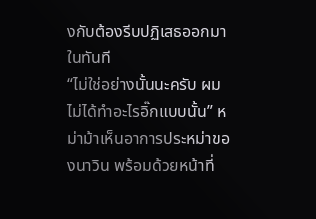งกับต้องรีบปฏิเสธออกมาในทันที
“ไม่ใช่อย่างนั้นนะครับ ผมไม่ได้ทำอะไรอิ๊กแบบนั้น” หม่าม้าเห็นอาการประหม่าของนาวิน พร้อมด้วยหน้าที่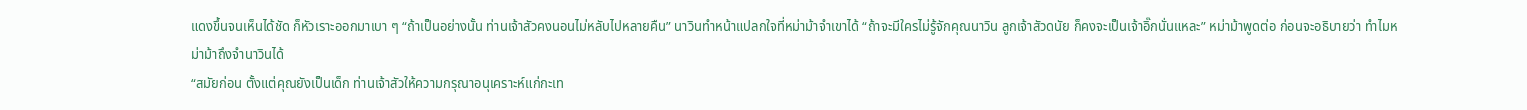แดงขึ้นจนเห็นได้ชัด ก็หัวเราะออกมาเบา ๆ “ถ้าเป็นอย่างนั้น ท่านเจ้าสัวคงนอนไม่หลับไปหลายคืน” นาวินทำหน้าแปลกใจที่หม่าม้าจำเขาได้ “ถ้าจะมีใครไม่รู้จักคุณนาวิน ลูกเจ้าสัวดนัย ก็คงจะเป็นเจ้าอิ๊กนั่นแหละ” หม่าม้าพูดต่อ ก่อนจะอธิบายว่า ทำไมหม่าม้าถึงจำนาวินได้
“สมัยก่อน ตั้งแต่คุณยังเป็นเด็ก ท่านเจ้าสัวให้ความกรุณาอนุเคราะห์แก่กะเท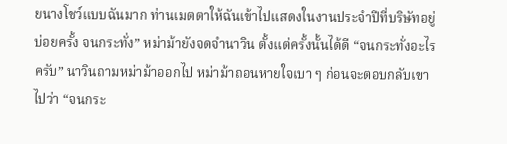ยนางโชว์แบบฉันมาก ท่านเมตตาให้ฉันเข้าไปแสดงในงานประจำปีที่บริษัทอยู่บ่อยครั้ง จนกระทั่ง” หม่าม้ายังจดจำนาวิน ตั้งแต่ครั้งนั้นได้ดี “จนกระทั่งอะไรครับ” นาวินถามหม่าม้าออกไป หม่าม้าถอนหายใจเบา ๆ ก่อนจะตอบกลับเขาไปว่า “จนกระ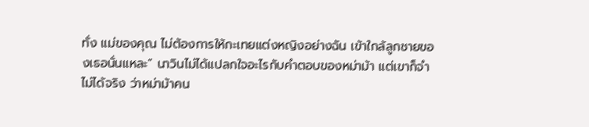ทั่ง แม่ของคุณ ไม่ต้องการให้กะเทยแต่งหญิงอย่างฉัน เข้าใกล้ลูกชายของเธอนั่นแหละ” นาวินไม่ได้แปลกใจอะไรกับคำตอบของหม่าม้า แต่เขาก็จำไม่ได้จริง ว่าหม่าม้าคน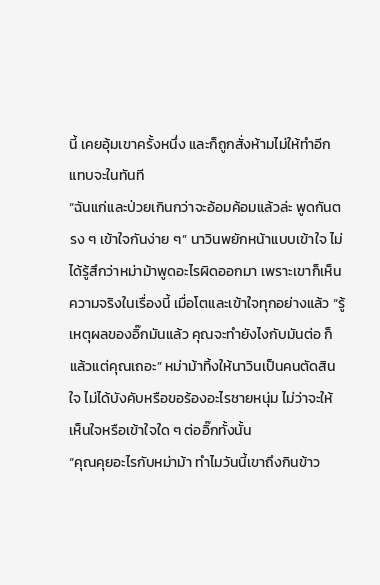นี้ เคยอุ้มเขาครั้งหนึ่ง และก็ถูกสั่งห้ามไม่ให้ทำอีก แทบจะในทันที
“ฉันแก่และป่วยเกินกว่าจะอ้อมค้อมแล้วล่ะ พูดกันตรง ๆ เข้าใจกันง่าย ๆ” นาวินพยักหน้าแบบเข้าใจ ไม่ได้รู้สึกว่าหม่าม้าพูดอะไรผิดออกมา เพราะเขาก็เห็นความจริงในเรื่องนี้ เมื่อโตและเข้าใจทุกอย่างแล้ว “รู้เหตุผลของอิ๊กมันแล้ว คุณจะทำยังไงกับมันต่อ ก็แล้วแต่คุณเถอะ” หม่าม้าทิ้งให้นาวินเป็นคนตัดสินใจ ไม่ได้บังคับหรือขอร้องอะไรชายหนุ่ม ไม่ว่าจะให้เห็นใจหรือเข้าใจใด ๆ ต่ออิ๊กทั้งนั้น
“คุณคุยอะไรกับหม่าม้า ทำไมวันนี้เขาถึงกินข้าว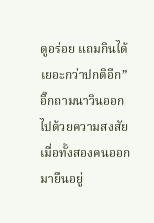ดูอร่อย แถมกินได้เยอะกว่าปกติอีก” อิ๊กถามนาวินออกไปด้วยความสงสัย เมื่อทั้งสองคนออกมายืนอยู่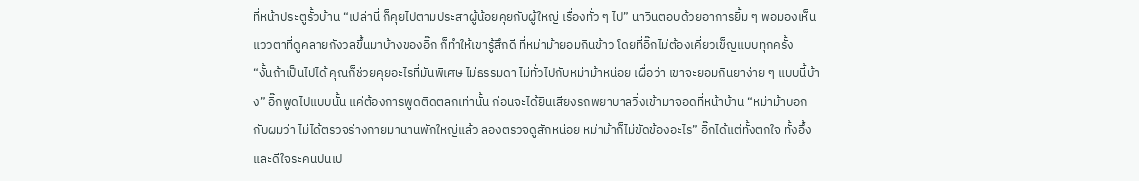ที่หน้าประตูรั้วบ้าน “เปล่านี่ ก็คุยไปตามประสาผู้น้อยคุยกับผู้ใหญ่ เรื่องทั่ว ๆ ไป” นาวินตอบด้วยอาการยิ้ม ๆ พอมองเห็นแววตาที่ดูคลายกังวลขึ้นมาบ้างของอิ๊ก ก็ทำให้เขารู้สึกดี ที่หม่าม้ายอมกินข้าว โดยที่อิ๊กไม่ต้องเคี่ยวเข็ญแบบทุกครั้ง
“งั้นถ้าเป็นไปได้ คุณก็ช่วยคุยอะไรที่มันพิเศษ ไม่ธรรมดา ไม่ทั่วไปกับหม่าม้าหน่อย เผื่อว่า เขาจะยอมกินยาง่าย ๆ แบบนี้บ้าง” อิ๊กพูดไปแบบนั้น แค่ต้องการพูดติดตลกเท่านั้น ก่อนจะได้ยินเสียงรถพยาบาลวิ่งเข้ามาจอดที่หน้าบ้าน “หม่าม้าบอกกับผมว่า ไม่ได้ตรวจร่างกายมานานพักใหญ่แล้ว ลองตรวจดูสักหน่อย หม่าม้าก็ไม่ขัดข้องอะไร” อิ๊กได้แต่ทั้งตกใจ ทั้งอึ้ง และดีใจระคนปนเป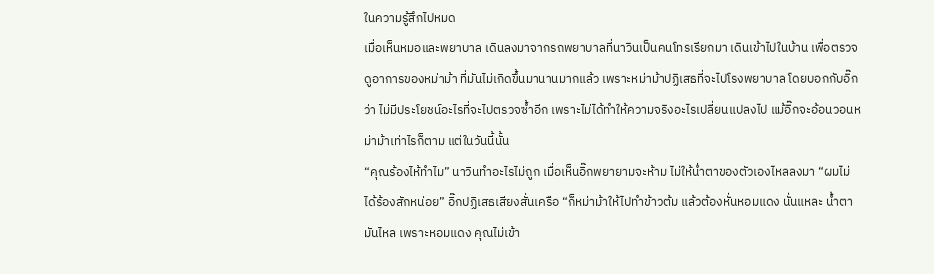ในความรู้สึกไปหมด
เมื่อเห็นหมอและพยาบาล เดินลงมาจากรถพยาบาลที่นาวินเป็นคนโทรเรียกมา เดินเข้าไปในบ้าน เพื่อตรวจดูอาการของหม่าม้า ที่มันไม่เกิดขึ้นมานานมากแล้ว เพราะหม่าม้าปฏิเสธที่จะไปโรงพยาบาล โดยบอกกับอิ๊กว่า ไม่มีประโยชน์อะไรที่จะไปตรวจซ้ำอีก เพราะไม่ได้ทำให้ความจริงอะไรเปลี่ยนแปลงไป แม้อิ๊กจะอ้อนวอนหม่าม้าเท่าไรก็ตาม แต่ในวันนี้นั้น
“คุณร้องไห้ทำไม” นาวินทำอะไรไม่ถูก เมื่อเห็นอิ๊กพยายามจะห้าม ไม่ให้น่ำตาของตัวเองไหลลงมา “ผมไม่ได้ร้องสักหน่อย” อิ๊กปฏิเสธเสียงสั่นเครือ “ก็หม่าม้าให้ไปทำข้าวต้ม แล้วต้องหั่นหอมแดง นั่นแหละ น้ำตามันไหล เพราะหอมแดง คุณไม่เข้า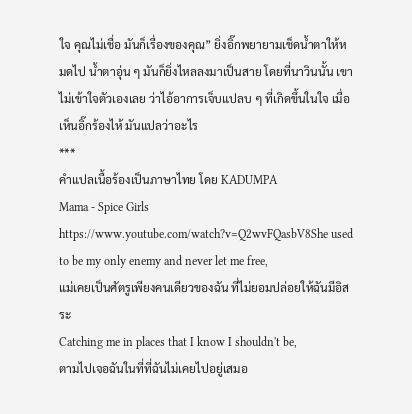ใจ คุณไม่เชื่อ มันก็เรื่องของคุณ” ยิ่งอิ๊กพยายามเช็ดน้ำตาให้หมดไป น้ำตาอุ่น ๆ มันก็ยิ่งไหลลงมาเป็นสาย โดยที่นาวินนั้น เขาไม่เข้าใจตัวเองเลย ว่าไอ้อาการเจ็บแปลบ ๆ ที่เกิดขึ้นในใจ เมื่อเห็นอิ๊กร้องไห้ มันแปลว่าอะไร
***
คำแปลเนื้อร้องเป็นภาษาไทย โดย KADUMPA
Mama - Spice Girls
https://www.youtube.com/watch?v=Q2wvFQasbV8She used to be my only enemy and never let me free,
แม่เคยเป็นศัตรูเพียงคนเดียวของฉัน ที่ไม่ยอมปล่อยให้ฉันมีอิสระ
Catching me in places that I know I shouldn't be,
ตามไปเจอฉันในที่ที่ฉันไม่เคยไปอยู่เสมอ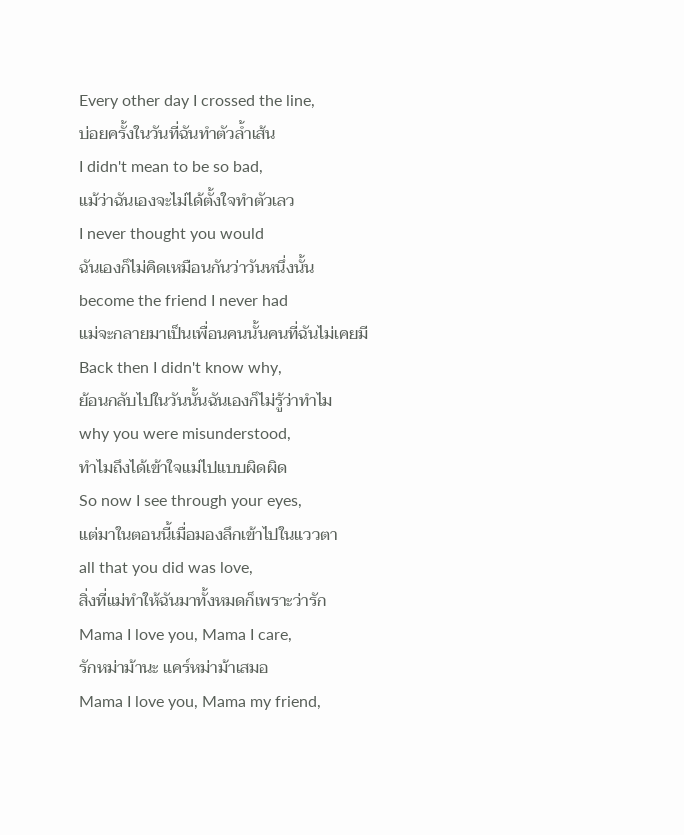Every other day I crossed the line,
บ่อยครั้งในวันที่ฉันทำตัวล้ำเส้น
I didn't mean to be so bad,
แม้ว่าฉันเองจะไม่ได้ตั้งใจทำตัวเลว
I never thought you would
ฉันเองก็ไม่คิดเหมือนกันว่าวันหนึ่งนั้น
become the friend I never had
แม่จะกลายมาเป็นเพื่อนคนนั้นคนที่ฉันไม่เคยมี
Back then I didn't know why,
ย้อนกลับไปในวันนั้นฉันเองก็ไม่รู้ว่าทำไม
why you were misunderstood,
ทำไมถึงได้เข้าใจแม่ไปแบบผิดผิด
So now I see through your eyes,
แต่มาในตอนนี้เมื่อมองลึกเข้าไปในแววตา
all that you did was love,
สิ่งที่แม่ทำให้ฉันมาทั้งหมดก็เพราะว่ารัก
Mama I love you, Mama I care,
รักหม่าม้านะ แคร์หม่าม้าเสมอ
Mama I love you, Mama my friend,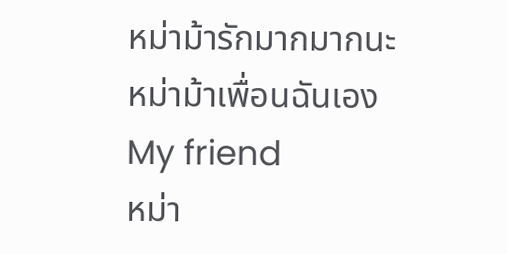หม่าม้ารักมากมากนะ หม่าม้าเพื่อนฉันเอง
My friend
หม่า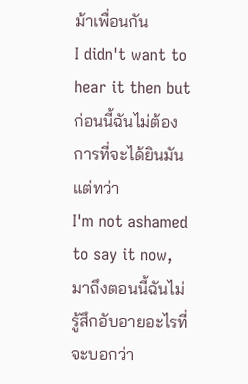ม้าเพื่อนกัน
I didn't want to hear it then but
ก่อนนี้ฉันไม่ต้องการที่จะได้ยินมันแต่ทว่า
I'm not ashamed to say it now,
มาถึงตอนนี้ฉันไม่รู้สึกอับอายอะไรที่จะบอกว่า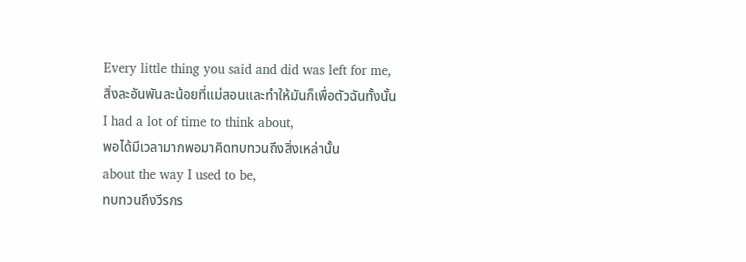Every little thing you said and did was left for me,
สิ่งละอันพันละน้อยที่แม่สอนและทำให้มันก็เพื่อตัวฉันทั้งนั้น
I had a lot of time to think about,
พอได้มีเวลามากพอมาคิดทบทวนถึงสิ่งเหล่านั้น
about the way I used to be,
ทบทวนถึงวีรกร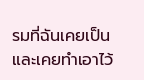รมที่ฉันเคยเป็นและเคยทำเอาไว้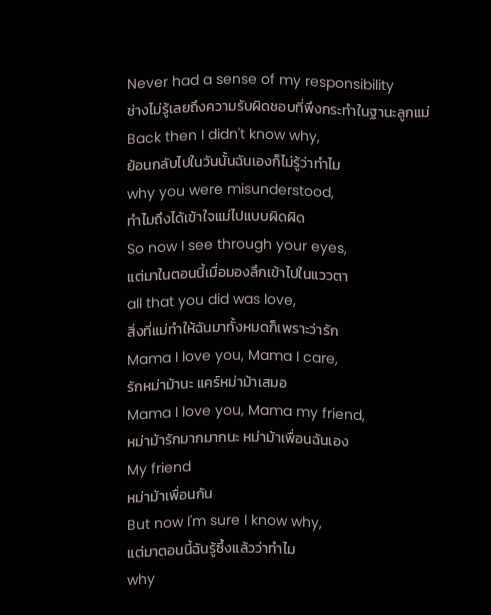Never had a sense of my responsibility
ช่างไม่รู้เลยถึงความรับผิดชอบที่พึงกระทำในฐานะลูกแม่
Back then I didn't know why,
ย้อนกลับไปในวันนั้นฉันเองก็ไม่รู้ว่าทำไม
why you were misunderstood,
ทำไมถึงได้เข้าใจแม่ไปแบบผิดผิด
So now I see through your eyes,
แต่มาในตอนนี้เมื่อมองลึกเข้าไปในแววตา
all that you did was love,
สิ่งที่แม่ทำให้ฉันมาทั้งหมดก็เพราะว่ารัก
Mama I love you, Mama I care,
รักหม่าม้านะ แคร์หม่าม้าเสมอ
Mama I love you, Mama my friend,
หม่าม้ารักมากมากนะ หม่าม้าเพื่อนฉันเอง
My friend
หม่าม้าเพื่อนกัน
But now I'm sure I know why,
แต่มาตอนนี้ฉันรู้ซึ้งแล้วว่าทำไม
why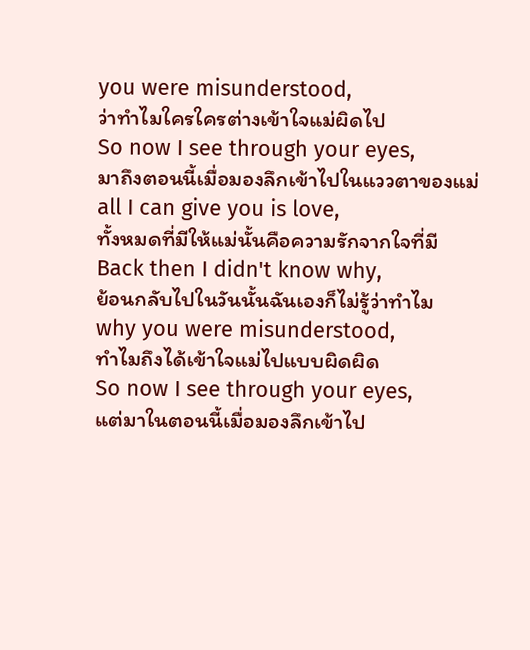you were misunderstood,
ว่าทำไมใครใครต่างเข้าใจแม่ผิดไป
So now I see through your eyes,
มาถึงตอนนี้เมื่อมองลึกเข้าไปในแววตาของแม่
all I can give you is love,
ทั้งหมดที่มีให้แม่นั้นคือความรักจากใจที่มี
Back then I didn't know why,
ย้อนกลับไปในวันนั้นฉันเองก็ไม่รู้ว่าทำไม
why you were misunderstood,
ทำไมถึงได้เข้าใจแม่ไปแบบผิดผิด
So now I see through your eyes,
แต่มาในตอนนี้เมื่อมองลึกเข้าไป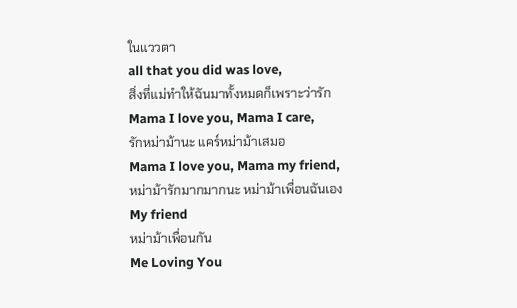ในแววตา
all that you did was love,
สิ่งที่แม่ทำให้ฉันมาทั้งหมดก็เพราะว่ารัก
Mama I love you, Mama I care,
รักหม่าม้านะ แคร์หม่าม้าเสมอ
Mama I love you, Mama my friend,
หม่าม้ารักมากมากนะ หม่าม้าเพื่อนฉันเอง
My friend
หม่าม้าเพื่อนกัน
Me Loving You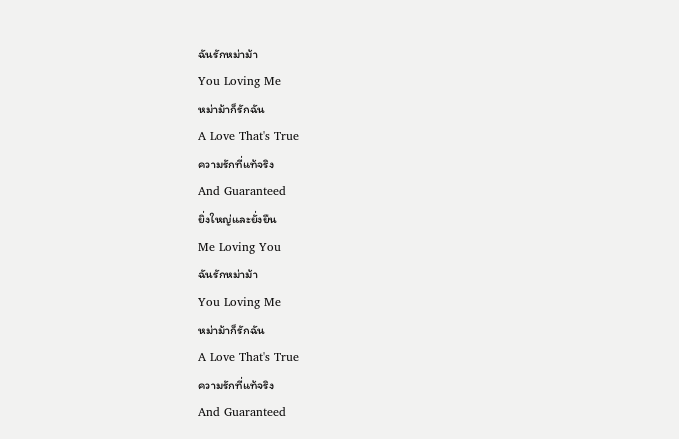ฉันรักหม่าม้า
You Loving Me
หม่าม้าก็รักฉัน
A Love That's True
ความรักที่แท้จริง
And Guaranteed
ยิ่งใหญ่และยั่งยืน
Me Loving You
ฉันรักหม่าม้า
You Loving Me
หม่าม้าก็รักฉัน
A Love That's True
ความรักที่แท้จริง
And Guaranteed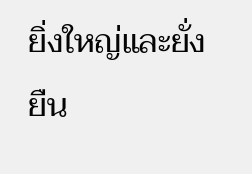ยิ่งใหญ่และยั่งยืน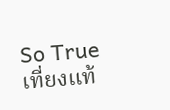So True
เที่ยงแท้